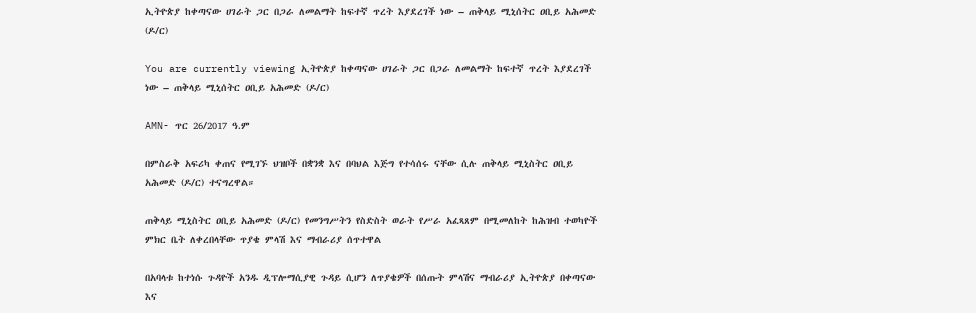ኢትዮጵያ ከቀጣናው ሀገራት ጋር በጋራ ለመልማት ከፍተኛ ጥረት እያደረገች ነው – ጠቅላይ ሚኒሰትር ዐቢይ አሕመድ (ዶ/ር)

You are currently viewing ኢትዮጵያ ከቀጣናው ሀገራት ጋር በጋራ ለመልማት ከፍተኛ ጥረት እያደረገች ነው – ጠቅላይ ሚኒሰትር ዐቢይ አሕመድ (ዶ/ር)

AMN- ጥር 26/2017 ዓ.ም

በምስራቅ አፍሪካ ቀጠና የሚገኙ ህዝቦች በቋንቋ እና በባህል እጅግ የተሳሰሩ ናቸው ሲሉ ጠቅላይ ሚኒስትር ዐቢይ አሕመድ (ዶ/ር) ተናግረዋል።

ጠቅላይ ሚኒስትር ዐቢይ አሕመድ (ዶ/ር) የመንግሥትን የስድስት ወራት የሥራ አፈጻጸም በሚመለከት ከሕዝብ ተወካዮች ምክር ቤት ለቀረበላቸው ጥያቄ ምላሽ እና ማብራሪያ ሰጥተዋል

በአባላቱ ከተነሱ ጉዳዮች አንዱ ዲፕሎማሲያዊ ጉዳይ ሲሆን ለጥያቄዎች በሰጡት ምላሽና ማብራሪያ ኢትዮጵያ በቀጣናው እና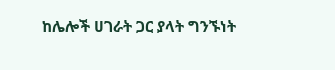ከሌሎች ሀገራት ጋር ያላት ግንኙነት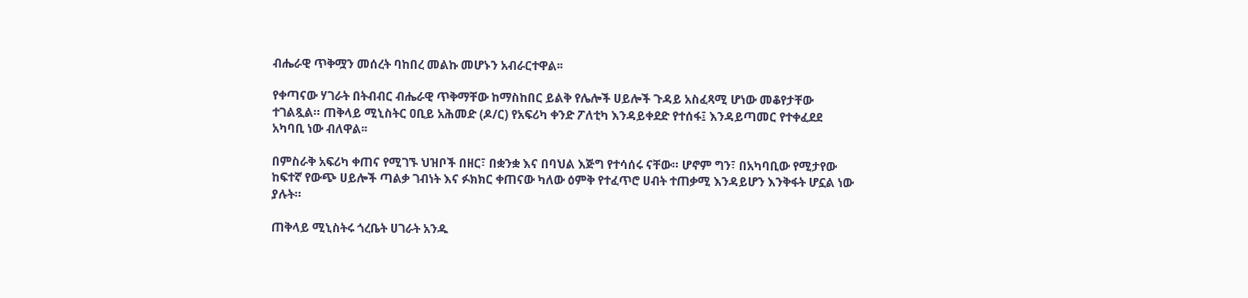ብሔራዊ ጥቅሟን መሰረት ባከበረ መልኩ መሆኑን አብራርተዋል፡፡

የቀጣናው ሃገራት በትብብር ብሔራዊ ጥቅማቸው ከማስከበር ይልቅ የሌሎች ሀይሎች ጉዳይ አስፈጻሚ ሆነው መቆየታቸው ተገልጿል። ጠቅላይ ሚኒስትር ዐቢይ አሕመድ (ዶ/ር) የአፍሪካ ቀንድ ፖለቲካ እንዳይቀደድ የተሰፋ፤ እንዳይጣመር የተቀፈደደ አካባቢ ነው ብለዋል፡፡

በምስራቅ አፍሪካ ቀጠና የሚገኙ ህዝቦች በዘር፣ በቋንቋ እና በባህል እጅግ የተሳሰሩ ናቸው። ሆኖም ግን፣ በአካባቢው የሚታየው ከፍተኛ የውጭ ሀይሎች ጣልቃ ገብነት እና ፉክክር ቀጠናው ካለው ዕምቅ የተፈጥሮ ሀብት ተጠቃሚ እንዳይሆን እንቅፋት ሆኗል ነው ያሉት።

ጠቅላይ ሚኒስትሩ ጎረቤት ሀገራት አንዱ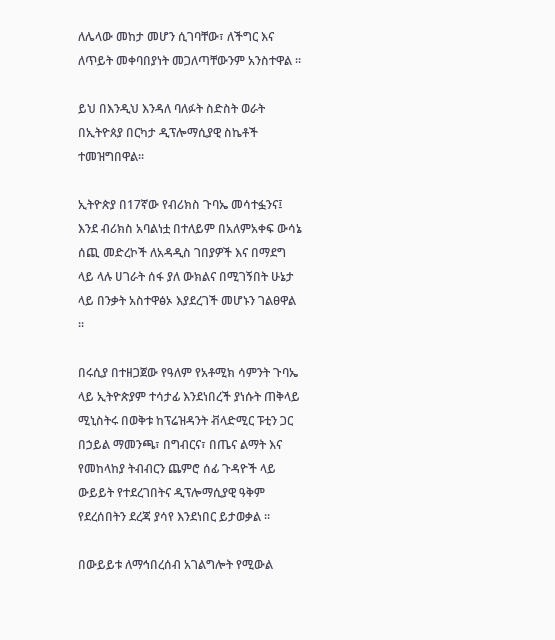ለሌላው መከታ መሆን ሲገባቸው፣ ለችግር እና ለጥይት መቀባበያነት መጋለጣቸውንም አንስተዋል ።

ይህ በእንዲህ እንዳለ ባለፉት ስድስት ወራት በኢትዮጰያ በርካታ ዲፕሎማሲያዊ ስኬቶች ተመዝግበዋል፡፡

ኢትዮጵያ በ17ኛው የብሪክስ ጉባኤ መሳተፏንና፤ እንደ ብሪክስ አባልነቷ በተለይም በአለምአቀፍ ውሳኔ ሰጪ መድረኮች ለአዳዲስ ገበያዎች እና በማደግ ላይ ላሉ ሀገራት ሰፋ ያለ ውክልና በሚገኝበት ሁኔታ ላይ በንቃት አስተዋፅኦ እያደረገች መሆኑን ገልፀዋል ።

በሩሲያ በተዘጋጀው የዓለም የአቶሚክ ሳምንት ጉባኤ ላይ ኢትዮጵያም ተሳታፊ እንደነበረች ያነሱት ጠቅላይ ሚኒስትሩ በወቅቱ ከፕሬዝዳንት ቭላድሚር ፑቲን ጋር በኃይል ማመንጫ፣ በግብርና፣ በጤና ልማት እና የመከላከያ ትብብርን ጨምሮ ሰፊ ጉዳዮች ላይ ውይይት የተደረገበትና ዲፕሎማሲያዊ ዓቅም የደረሰበትን ደረጃ ያሳየ እንደነበር ይታወቃል ።

በውይይቱ ለማኅበረሰብ አገልግሎት የሚውል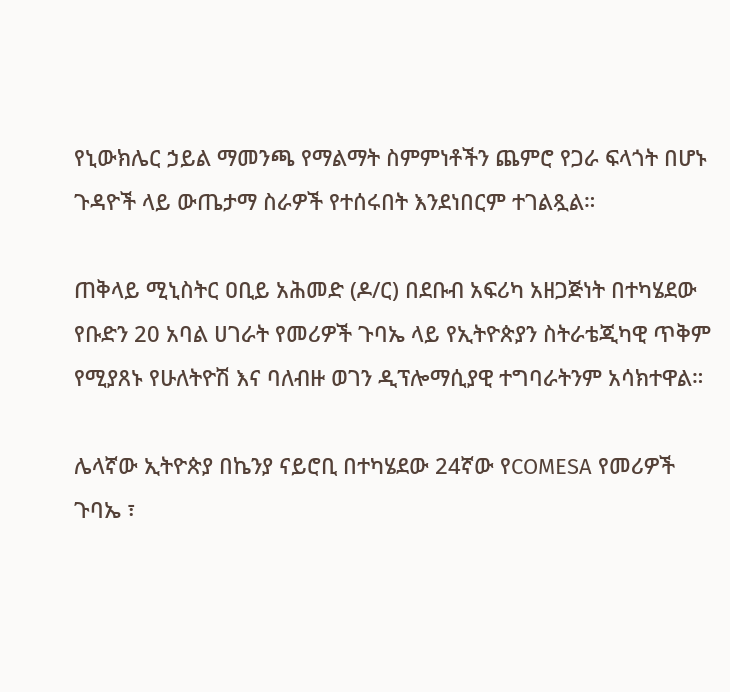የኒውክሌር ኃይል ማመንጫ የማልማት ስምምነቶችን ጨምሮ የጋራ ፍላጎት በሆኑ ጉዳዮች ላይ ውጤታማ ስራዎች የተሰሩበት እንደነበርም ተገልጿል።

ጠቅላይ ሚኒስትር ዐቢይ አሕመድ (ዶ/ር) በደቡብ አፍሪካ አዘጋጅነት በተካሄደው የቡድን 20 አባል ሀገራት የመሪዎች ጉባኤ ላይ የኢትዮጵያን ስትራቴጂካዊ ጥቅም የሚያጸኑ የሁለትዮሽ እና ባለብዙ ወገን ዲፕሎማሲያዊ ተግባራትንም አሳክተዋል።

ሌላኛው ኢትዮጵያ በኬንያ ናይሮቢ በተካሄደው 24ኛው የCOMESA የመሪዎች ጉባኤ ፣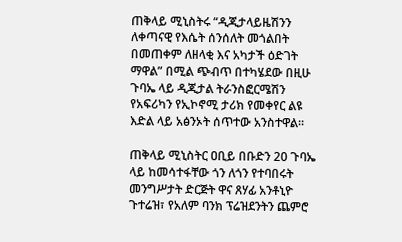ጠቅላይ ሚኒስትሩ “ዲጂታላይዜሽንን ለቀጣናዊ የእሴት ሰንሰለት መጎልበት በመጠቀም ለዘላቂ እና አካታች ዕድገት ማዋል” በሚል ጭብጥ በተካሄደው በዚሁ ጉባኤ ላይ ዲጂታል ትራንስፎርሜሽን የአፍሪካን የኢኮኖሚ ታሪክ የመቀየር ልዩ እድል ላይ አፅንኦት ሰጥተው አንስተዋል።

ጠቅላይ ሚኒስትር ዐቢይ በቡድን 20 ጉባኤ ላይ ከመሳተፋቸው ጎን ለጎን የተባበሩት መንግሥታት ድርጅት ዋና ጸሃፊ አንቶኒዮ ጉተሬዝ፣ የአለም ባንክ ፕሬዝደንትን ጨምሮ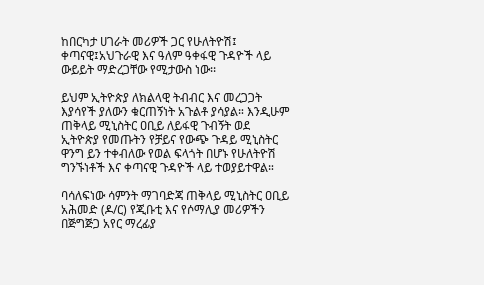ከበርካታ ሀገራት መሪዎች ጋር የሁለትዮሽ፤ ቀጣናዊ፤አህጉራዊ እና ዓለም ዓቀፋዊ ጉዳዮች ላይ ውይይት ማድረጋቸው የሚታውስ ነው፡፡

ይህም ኢትዮጵያ ለክልላዊ ትብብር እና መረጋጋት እያሳየች ያለውን ቁርጠኝነት አጉልቶ ያሳያል። እንዲሁም ጠቅላይ ሚኒስትር ዐቢይ ለይፋዊ ጉብኝት ወደ ኢትዮጵያ የመጡትን የቻይና የውጭ ጉዳይ ሚኒስትር ዋንግ ይን ተቀብለው የወል ፍላጎት በሆኑ የሁለትዮሽ ግንኙነቶች እና ቀጣናዊ ጉዳዮች ላይ ተወያይተዋል።

ባሳለፍነው ሳምንት ማገባድጃ ጠቅላይ ሚኒስትር ዐቢይ አሕመድ (ዶ/ር) የጂቡቲ እና የሶማሊያ መሪዎችን በጅግጅጋ አየር ማረፊያ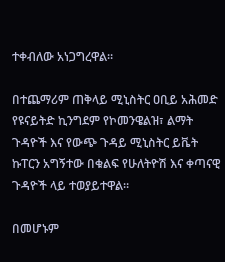ተቀብለው አነጋግረዋል።

በተጨማሪም ጠቅላይ ሚኒስትር ዐቢይ አሕመድ የዩናይትድ ኪንግደም የኮመንዌልዝ፣ ልማት ጉዳዮች እና የውጭ ጉዳይ ሚኒስትር ይቬት ኩፐርን አግኝተው በቁልፍ የሁለትዮሽ እና ቀጣናዊ ጉዳዮች ላይ ተወያይተዋል።

በመሆኑም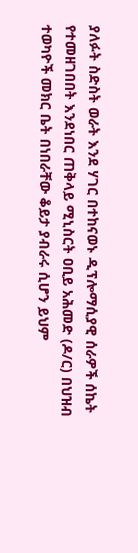ያለፉት ስድስት ወራት እንደ ሃገር በተከናወኑ ዲፕሎማሲያዊ ሰራዎች ሰኬት የተመዘገበበት እንደነበር ጠቅላይ ሚኒስርት ዐቢይ አሕመድ (ዶ/ር) በህዝብ ተወካዮች መክር ቤት በነበራቸው ቆይታ ያብራሩ ሲሆን ይህም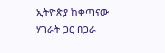ኢትዮጵያ ከቀጣናው ሃገራት ጋር በጋራ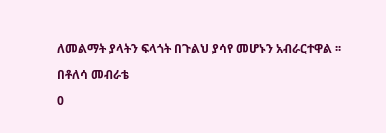ለመልማት ያላትን ፍላጎት በጉልህ ያሳየ መሆኑን አብራርተዋል ፡፡

በቶለሳ መብራቴ

0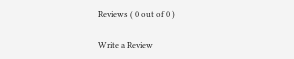Reviews ( 0 out of 0 )

Write a Review